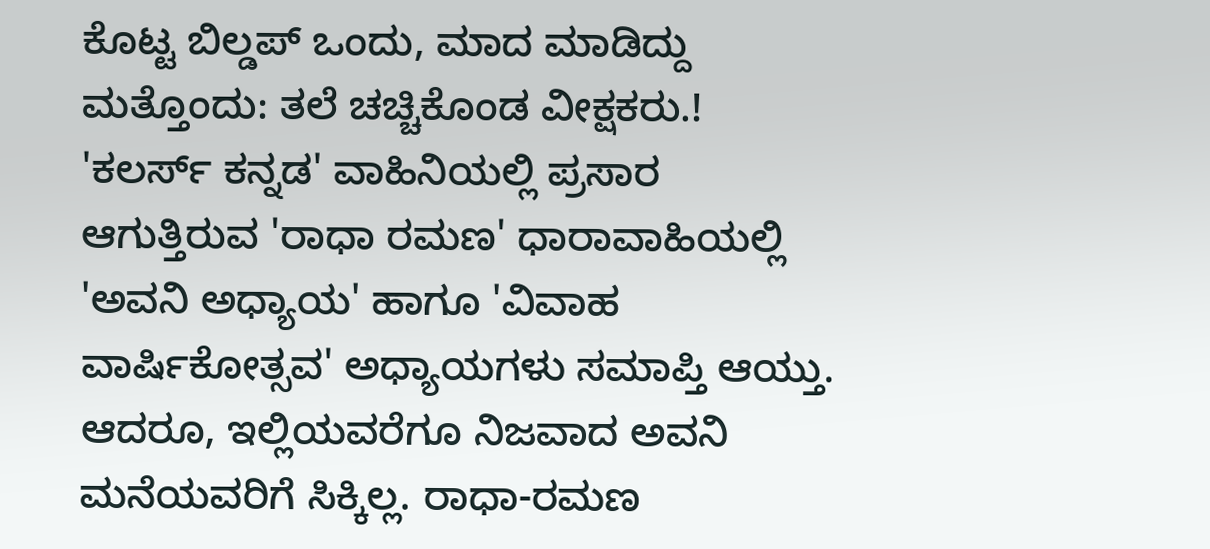ಕೊಟ್ಟ ಬಿಲ್ಡಪ್ ಒಂದು, ಮಾದ ಮಾಡಿದ್ದು ಮತ್ತೊಂದು: ತಲೆ ಚಚ್ಚಿಕೊಂಡ ವೀಕ್ಷಕರು.!
'ಕಲರ್ಸ್ ಕನ್ನಡ' ವಾಹಿನಿಯಲ್ಲಿ ಪ್ರಸಾರ ಆಗುತ್ತಿರುವ 'ರಾಧಾ ರಮಣ' ಧಾರಾವಾಹಿಯಲ್ಲಿ 'ಅವನಿ ಅಧ್ಯಾಯ' ಹಾಗೂ 'ವಿವಾಹ ವಾರ್ಷಿಕೋತ್ಸವ' ಅಧ್ಯಾಯಗಳು ಸಮಾಪ್ತಿ ಆಯ್ತು. ಆದರೂ, ಇಲ್ಲಿಯವರೆಗೂ ನಿಜವಾದ ಅವನಿ ಮನೆಯವರಿಗೆ ಸಿಕ್ಕಿಲ್ಲ. ರಾಧಾ-ರಮಣ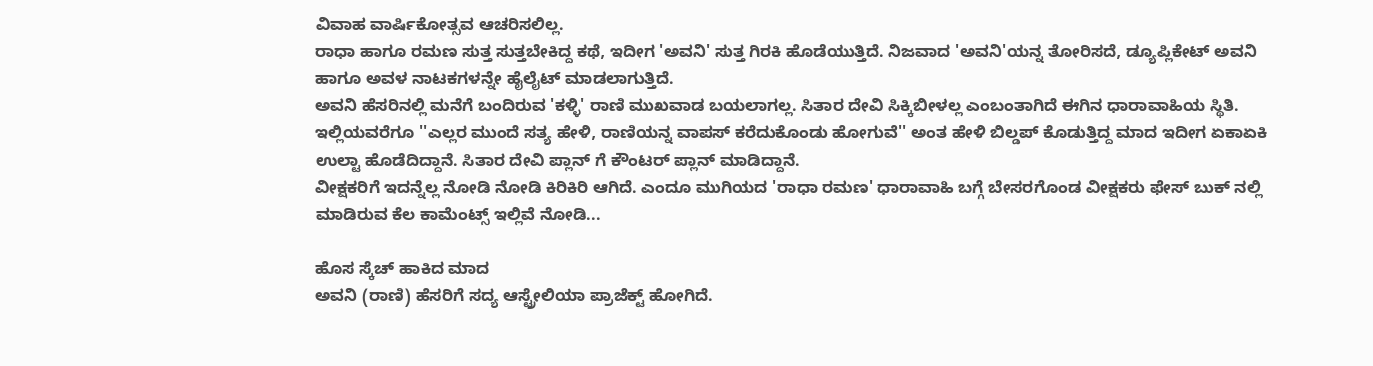ವಿವಾಹ ವಾರ್ಷಿಕೋತ್ಸವ ಆಚರಿಸಲಿಲ್ಲ.
ರಾಧಾ ಹಾಗೂ ರಮಣ ಸುತ್ತ ಸುತ್ತಬೇಕಿದ್ದ ಕಥೆ, ಇದೀಗ 'ಅವನಿ' ಸುತ್ತ ಗಿರಕಿ ಹೊಡೆಯುತ್ತಿದೆ. ನಿಜವಾದ 'ಅವನಿ'ಯನ್ನ ತೋರಿಸದೆ, ಡ್ಯೂಪ್ಲಿಕೇಟ್ ಅವನಿ ಹಾಗೂ ಅವಳ ನಾಟಕಗಳನ್ನೇ ಹೈಲೈಟ್ ಮಾಡಲಾಗುತ್ತಿದೆ.
ಅವನಿ ಹೆಸರಿನಲ್ಲಿ ಮನೆಗೆ ಬಂದಿರುವ 'ಕಳ್ಳಿ' ರಾಣಿ ಮುಖವಾಡ ಬಯಲಾಗಲ್ಲ. ಸಿತಾರ ದೇವಿ ಸಿಕ್ಕಿಬೀಳಲ್ಲ ಎಂಬಂತಾಗಿದೆ ಈಗಿನ ಧಾರಾವಾಹಿಯ ಸ್ಥಿತಿ.
ಇಲ್ಲಿಯವರೆಗೂ ''ಎಲ್ಲರ ಮುಂದೆ ಸತ್ಯ ಹೇಳಿ, ರಾಣಿಯನ್ನ ವಾಪಸ್ ಕರೆದುಕೊಂಡು ಹೋಗುವೆ'' ಅಂತ ಹೇಳಿ ಬಿಲ್ಡಪ್ ಕೊಡುತ್ತಿದ್ದ ಮಾದ ಇದೀಗ ಏಕಾಏಕಿ ಉಲ್ಟಾ ಹೊಡೆದಿದ್ದಾನೆ. ಸಿತಾರ ದೇವಿ ಪ್ಲಾನ್ ಗೆ ಕೌಂಟರ್ ಪ್ಲಾನ್ ಮಾಡಿದ್ದಾನೆ.
ವೀಕ್ಷಕರಿಗೆ ಇದನ್ನೆಲ್ಲ ನೋಡಿ ನೋಡಿ ಕಿರಿಕಿರಿ ಆಗಿದೆ. ಎಂದೂ ಮುಗಿಯದ 'ರಾಧಾ ರಮಣ' ಧಾರಾವಾಹಿ ಬಗ್ಗೆ ಬೇಸರಗೊಂಡ ವೀಕ್ಷಕರು ಫೇಸ್ ಬುಕ್ ನಲ್ಲಿ ಮಾಡಿರುವ ಕೆಲ ಕಾಮೆಂಟ್ಸ್ ಇಲ್ಲಿವೆ ನೋಡಿ...

ಹೊಸ ಸ್ಕೆಚ್ ಹಾಕಿದ ಮಾದ
ಅವನಿ (ರಾಣಿ) ಹೆಸರಿಗೆ ಸದ್ಯ ಆಸ್ಟ್ರೇಲಿಯಾ ಪ್ರಾಜೆಕ್ಟ್ ಹೋಗಿದೆ.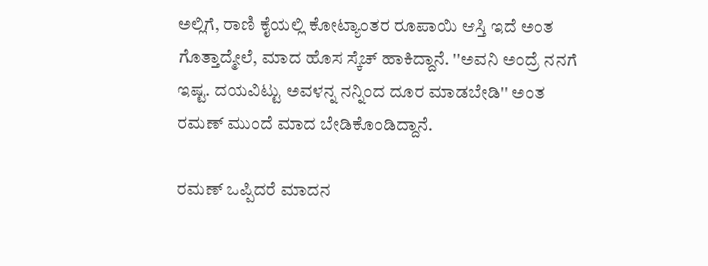ಅಲ್ಲಿಗೆ, ರಾಣಿ ಕೈಯಲ್ಲಿ ಕೋಟ್ಯಾಂತರ ರೂಪಾಯಿ ಆಸ್ತಿ ಇದೆ ಅಂತ ಗೊತ್ತಾದ್ಮೇಲೆ, ಮಾದ ಹೊಸ ಸ್ಕೆಚ್ ಹಾಕಿದ್ದಾನೆ. ''ಅವನಿ ಅಂದ್ರೆ ನನಗೆ ಇಷ್ಟ. ದಯವಿಟ್ಟು ಅವಳನ್ನ ನನ್ನಿಂದ ದೂರ ಮಾಡಬೇಡಿ'' ಅಂತ ರಮಣ್ ಮುಂದೆ ಮಾದ ಬೇಡಿಕೊಂಡಿದ್ದಾನೆ.

ರಮಣ್ ಒಪ್ಪಿದರೆ ಮಾದನ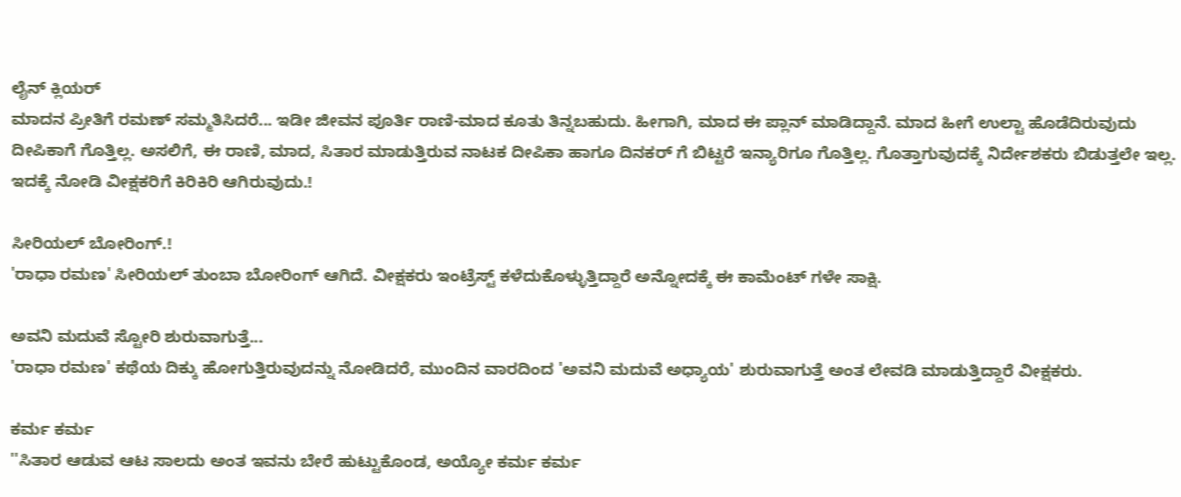ಲೈನ್ ಕ್ಲಿಯರ್
ಮಾದನ ಪ್ರೀತಿಗೆ ರಮಣ್ ಸಮ್ಮತಿಸಿದರೆ... ಇಡೀ ಜೀವನ ಪೂರ್ತಿ ರಾಣಿ-ಮಾದ ಕೂತು ತಿನ್ನಬಹುದು. ಹೀಗಾಗಿ, ಮಾದ ಈ ಪ್ಲಾನ್ ಮಾಡಿದ್ದಾನೆ. ಮಾದ ಹೀಗೆ ಉಲ್ಟಾ ಹೊಡೆದಿರುವುದು ದೀಪಿಕಾಗೆ ಗೊತ್ತಿಲ್ಲ. ಅಸಲಿಗೆ, ಈ ರಾಣಿ, ಮಾದ, ಸಿತಾರ ಮಾಡುತ್ತಿರುವ ನಾಟಕ ದೀಪಿಕಾ ಹಾಗೂ ದಿನಕರ್ ಗೆ ಬಿಟ್ಟರೆ ಇನ್ಯಾರಿಗೂ ಗೊತ್ತಿಲ್ಲ. ಗೊತ್ತಾಗುವುದಕ್ಕೆ ನಿರ್ದೇಶಕರು ಬಿಡುತ್ತಲೇ ಇಲ್ಲ. ಇದಕ್ಕೆ ನೋಡಿ ವೀಕ್ಷಕರಿಗೆ ಕಿರಿಕಿರಿ ಆಗಿರುವುದು.!

ಸೀರಿಯಲ್ ಬೋರಿಂಗ್.!
'ರಾಧಾ ರಮಣ' ಸೀರಿಯಲ್ ತುಂಬಾ ಬೋರಿಂಗ್ ಆಗಿದೆ. ವೀಕ್ಷಕರು ಇಂಟ್ರೆಸ್ಟ್ ಕಳೆದುಕೊಳ್ಳುತ್ತಿದ್ದಾರೆ ಅನ್ನೋದಕ್ಕೆ ಈ ಕಾಮೆಂಟ್ ಗಳೇ ಸಾಕ್ಷಿ.

ಅವನಿ ಮದುವೆ ಸ್ಟೋರಿ ಶುರುವಾಗುತ್ತೆ...
'ರಾಧಾ ರಮಣ' ಕಥೆಯ ದಿಕ್ಕು ಹೋಗುತ್ತಿರುವುದನ್ನು ನೋಡಿದರೆ, ಮುಂದಿನ ವಾರದಿಂದ 'ಅವನಿ ಮದುವೆ ಅಧ್ಯಾಯ' ಶುರುವಾಗುತ್ತೆ ಅಂತ ಲೇವಡಿ ಮಾಡುತ್ತಿದ್ದಾರೆ ವೀಕ್ಷಕರು.

ಕರ್ಮ ಕರ್ಮ
''ಸಿತಾರ ಆಡುವ ಆಟ ಸಾಲದು ಅಂತ ಇವನು ಬೇರೆ ಹುಟ್ಟುಕೊಂಡ, ಅಯ್ಯೋ ಕರ್ಮ ಕರ್ಮ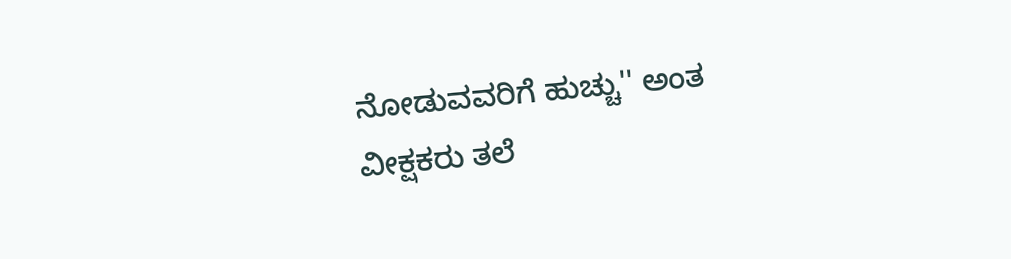ನೋಡುವವರಿಗೆ ಹುಚ್ಚು'' ಅಂತ ವೀಕ್ಷಕರು ತಲೆ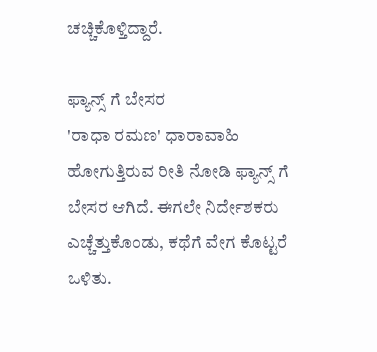ಚಚ್ಚಿಕೊಳ್ತಿದ್ದಾರೆ.

ಫ್ಯಾನ್ಸ್ ಗೆ ಬೇಸರ
'ರಾಧಾ ರಮಣ' ಧಾರಾವಾಹಿ ಹೋಗುತ್ತಿರುವ ರೀತಿ ನೋಡಿ ಫ್ಯಾನ್ಸ್ ಗೆ ಬೇಸರ ಆಗಿದೆ. ಈಗಲೇ ನಿರ್ದೇಶಕರು ಎಚ್ಚೆತ್ತುಕೊಂಡು, ಕಥೆಗೆ ವೇಗ ಕೊಟ್ಟರೆ ಒಳಿತು.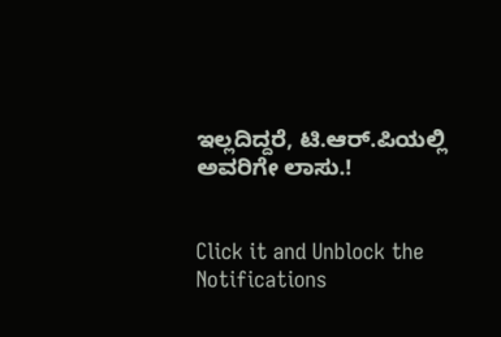ಇಲ್ಲದಿದ್ದರೆ, ಟಿ.ಆರ್.ಪಿಯಲ್ಲಿ ಅವರಿಗೇ ಲಾಸು.!


Click it and Unblock the Notifications